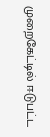முறைகேட்டில் ஈடுபட்ட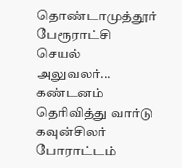தொண்டாமுத்தூர் பேரூராட்சி செயல் அலுவலர்... கண்டனம் தெரிவித்து வார்டு கவுன்சிலர் போராட்டம்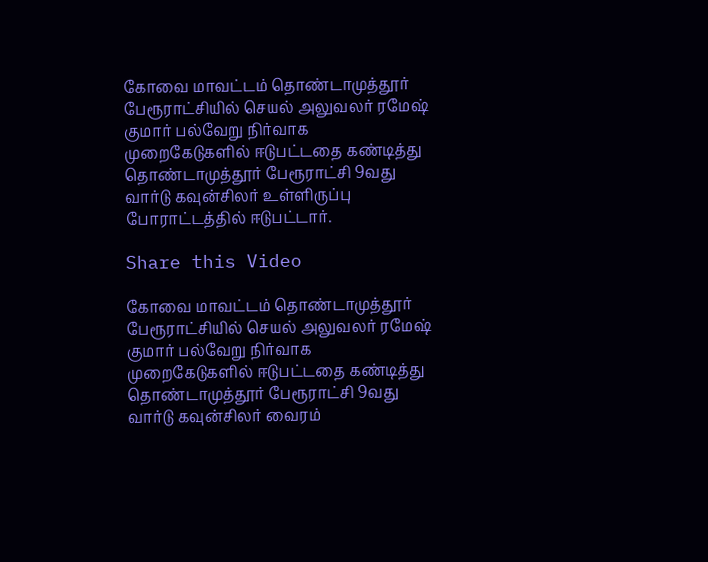கோவை மாவட்டம் தொண்டாமுத்தூர் பேரூராட்சியில் செயல் அலுவலர் ரமேஷ் குமார் பல்வேறு நிர்வாக முறைகேடுகளில் ஈடுபட்டதை கண்டித்து தொண்டாமுத்தூர் பேரூராட்சி 9வது வார்டு கவுன்சிலர் உள்ளிருப்பு போராட்டத்தில் ஈடுபட்டார்.

Share this Video

கோவை மாவட்டம் தொண்டாமுத்தூர் பேரூராட்சியில் செயல் அலுவலர் ரமேஷ் குமார் பல்வேறு நிர்வாக முறைகேடுகளில் ஈடுபட்டதை கண்டித்து தொண்டாமுத்தூர் பேரூராட்சி 9வது வார்டு கவுன்சிலர் வைரம்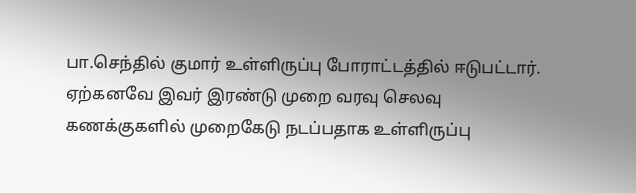பா.செந்தில் குமார் உள்ளிருப்பு போராட்டத்தில் ஈடுபட்டார். ஏற்கனவே இவர் இரண்டு முறை வரவு செலவு கணக்குகளில் முறைகேடு நடப்பதாக உள்ளிருப்பு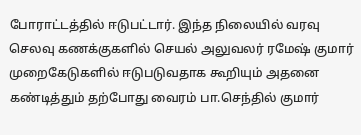போராட்டத்தில் ஈடுபட்டார். இந்த நிலையில் வரவு செலவு கணக்குகளில் செயல் அலுவலர் ரமேஷ் குமார் முறைகேடுகளில் ஈடுபடுவதாக கூறியும் அதனை கண்டித்தும் தற்போது வைரம் பா.செந்தில் குமார்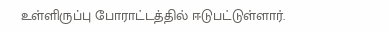உள்ளிருப்பு போராட்டத்தில் ஈடுபட்டுள்ளார்.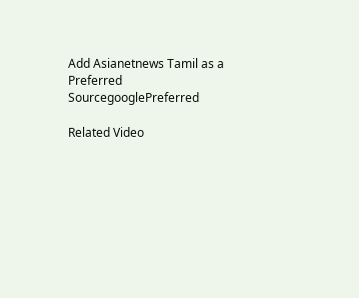Add Asianetnews Tamil as a Preferred SourcegooglePreferred

Related Video